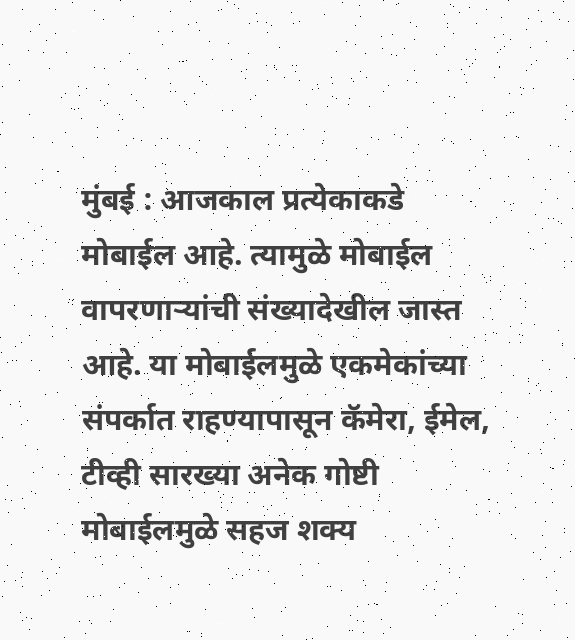मुंबई : आजकाल प्रत्येकाकडे मोबाईल आहे. त्यामुळे मोबाईल वापरणाऱ्यांची संख्यादेखील जास्त आहे. या मोबाईलमुळे एकमेकांच्या संपर्कात राहण्यापासून कॅमेरा, ईमेल, टीव्ही सारख्या अनेक गोष्टी मोबाईलमुळे सहज शक्य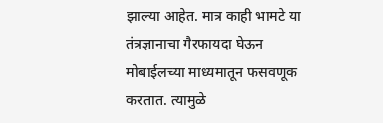झाल्या आहेत. मात्र काही भामटे या तंत्रज्ञानाचा गैरफायदा घेऊन मोबाईलच्या माध्यमातून फसवणूक करतात. त्यामुळे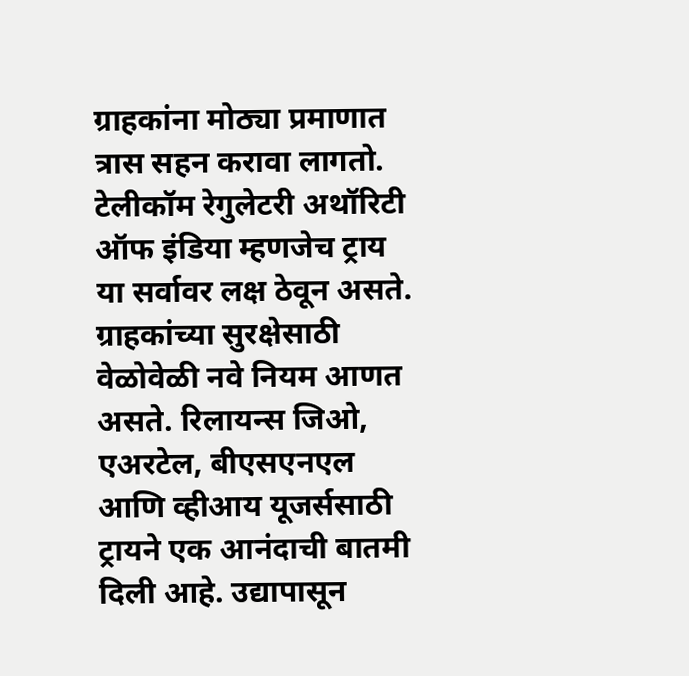ग्राहकांना मोठ्या प्रमाणात त्रास सहन करावा लागतो. टेलीकॉम रेगुलेटरी अथॉरिटी ऑफ इंडिया म्हणजेच ट्राय या सर्वावर लक्ष ठेवून असते. ग्राहकांच्या सुरक्षेसाठी वेळोवेळी नवे नियम आणत असते. रिलायन्स जिओ, एअरटेल, बीएसएनएल आणि व्हीआय यूजर्ससाठी ट्रायने एक आनंदाची बातमी दिली आहे. उद्यापासून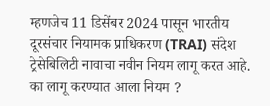म्हणजेच 11 डिसेंबर 2024 पासून भारतीय दूरसंचार नियामक प्राधिकरण (TRAI) संदेश ट्रेसेबिलिटी नावाचा नवीन नियम लागू करत आहे. का लागू करण्यात आला नियम ?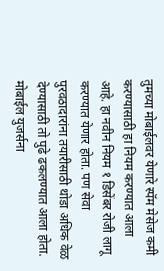तुमच्या मोबाईलवर येणारे स्पॅम मेसेज कमी करण्यासाठी हा नियम करण्यात आला आहे. हा नवीन नियम १ डिसेंबर रोजी लागू करण्यात येणार होता. पण सेवा पुरवठादारांना तयारीसाठी थोडा अधिक वेळ देण्यासाठी तो पुढे ढकलण्यात आला होता. मोबाईल युजर्सना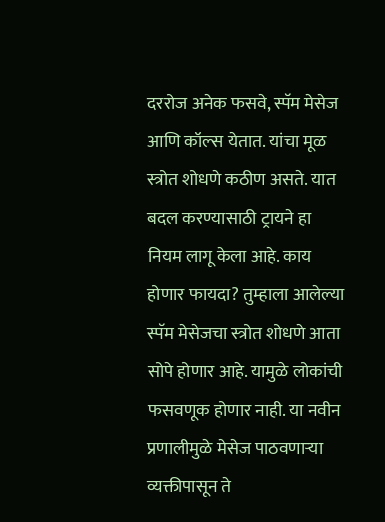दररोज अनेक फसवे, स्पॅम मेसेज आणि कॉल्स येतात. यांचा मूळ स्त्रोत शोधणे कठीण असते. यात बदल करण्यासाठी ट्रायने हा नियम लागू केला आहे. काय होणार फायदा? तुम्हाला आलेल्या स्पॅम मेसेजचा स्त्रोत शोधणे आता सोपे होणार आहे. यामुळे लोकांची फसवणूक होणार नाही. या नवीन प्रणालीमुळे मेसेज पाठवणाऱ्या व्यक्तीपासून ते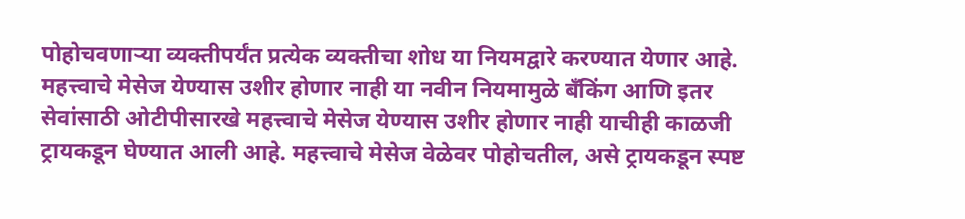पोहोचवणाऱ्या व्यक्तीपर्यंत प्रत्येक व्यक्तीचा शोध या नियमद्वारे करण्यात येणार आहे. महत्त्वाचे मेसेज येण्यास उशीर होणार नाही या नवीन नियमामुळे बँकिंग आणि इतर सेवांसाठी ओटीपीसारखे महत्त्वाचे मेसेज येण्यास उशीर होणार नाही याचीही काळजी ट्रायकडून घेण्यात आली आहे. महत्त्वाचे मेसेज वेळेवर पोहोचतील, असे ट्रायकडून स्पष्ट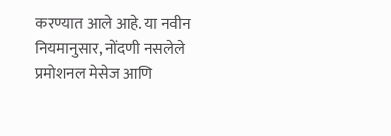करण्यात आले आहे. या नवीन नियमानुसार, नोंदणी नसलेले प्रमोशनल मेसेज आणि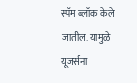स्पॅम ब्लॉक केले जातील. यामुळे यूजर्सना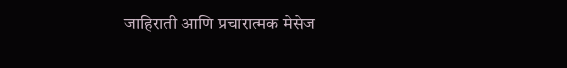जाहिराती आणि प्रचारात्मक मेसेज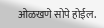ओळखणे सोपे होईल.